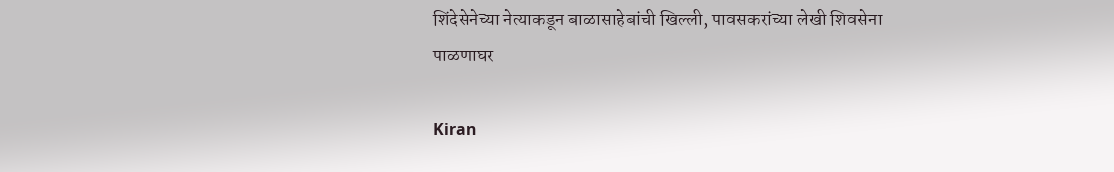शिंदेसेनेच्या नेत्याकडून बाळासाहेबांची खिल्ली, पावसकरांच्या लेखी शिवसेना पाळणाघर

Kiran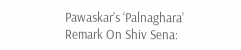Pawaskar’s ‘Palnaghara’ Remark On Shiv Sena: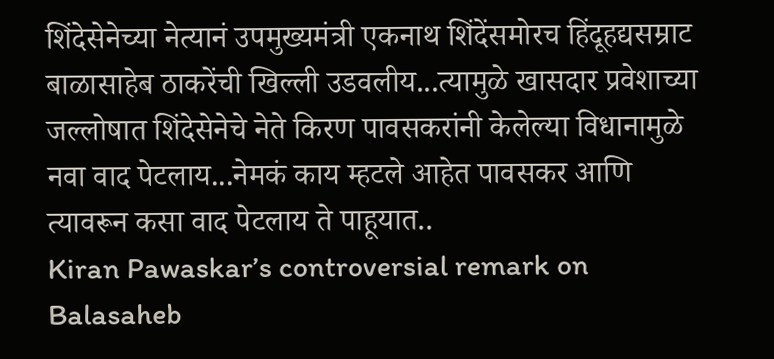शिंदेसेनेच्या नेत्यानं उपमुख्यमंत्री एकनाथ शिंदेंसमोरच हिंदूहद्यसम्राट बाळासाहेब ठाकरेंची खिल्ली उडवलीय...त्यामुळे खासदार प्रवेशाच्या जल्लोषात शिंदेसेनेचे नेते किरण पावसकरांनी केलेल्या विधानामुळे नवा वाद पेटलाय...नेमकं काय म्हटले आहेत पावसकर आणि त्यावरून कसा वाद पेटलाय ते पाहूयात..
Kiran Pawaskar’s controversial remark on Balasaheb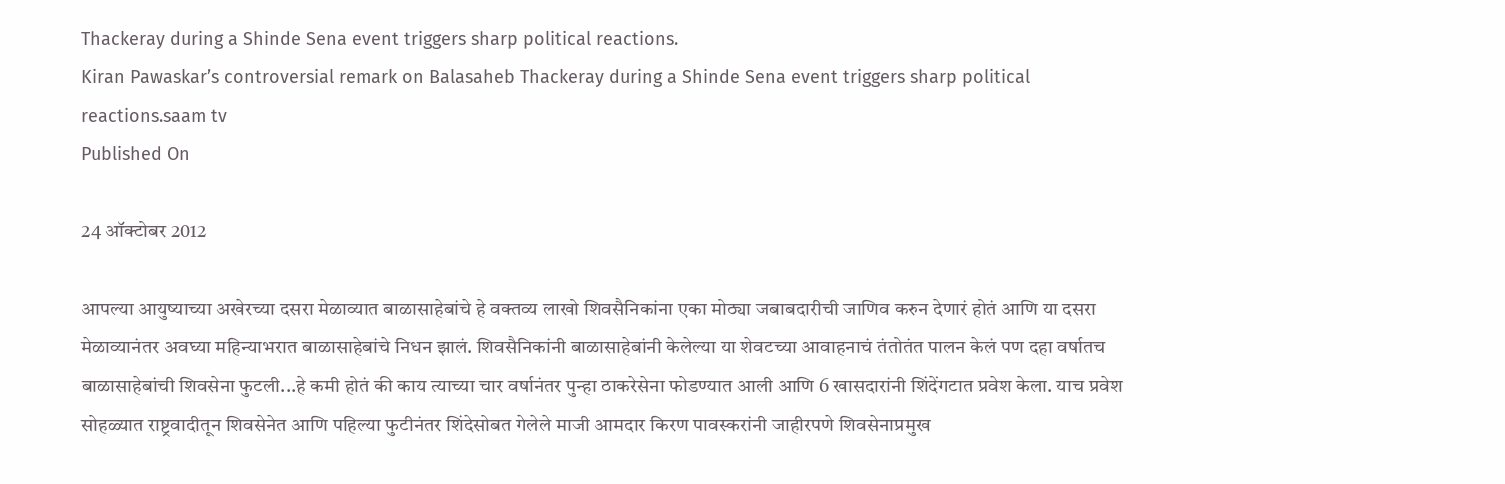Thackeray during a Shinde Sena event triggers sharp political reactions.
Kiran Pawaskar’s controversial remark on Balasaheb Thackeray during a Shinde Sena event triggers sharp political reactions.saam tv
Published On

24 ऑक्टोबर 2012

आपल्या आयुष्याच्या अखेरच्या दसरा मेळाव्यात बाळासाहेबांचे हे वक्तव्य लाखो शिवसैनिकांना एका मोठ्या जबाबदारीची जाणिव करुन देणारं होतं आणि या दसरा मेळाव्यानंतर अवघ्या महिन्याभरात बाळासाहेबांचे निधन झालं. शिवसैनिकांनी बाळासाहेबांनी केलेल्या या शेवटच्या आवाहनाचं तंतोतंत पालन केलं पण दहा वर्षातच बाळासाहेबांची शिवसेना फुटली...हे कमी होतं की काय त्याच्या चार वर्षानंतर पुन्हा ठाकरेसेना फोडण्यात आली आणि 6 खासदारांनी शिंदेंगटात प्रवेश केला. याच प्रवेश सोहळ्यात राष्ट्रवादीतून शिवसेनेत आणि पहिल्या फुटीनंतर शिंदेसोबत गेलेले माजी आमदार किरण पावस्करांनी जाहीरपणे शिवसेनाप्रमुख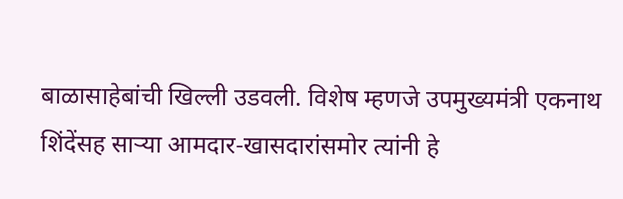बाळासाहेबांची खिल्ली उडवली. विशेष म्हणजे उपमुख्यमंत्री एकनाथ शिंदेंसह साऱ्या आमदार-खासदारांसमोर त्यांनी हे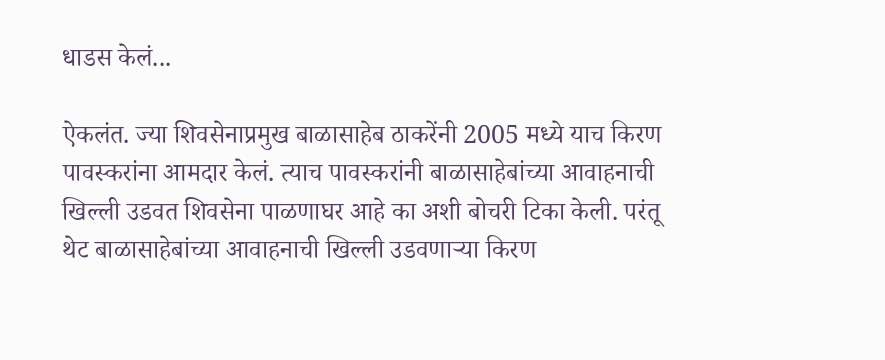धाडस केलं...

ऐकलंत. ज्या शिवसेनाप्रमुख बाळासाहेब ठाकरेंनी 2005 मध्ये याच किरण पावस्करांना आमदार केलं. त्याच पावस्करांनी बाळासाहेबांच्या आवाहनाची खिल्ली उडवत शिवसेना पाळणाघर आहे का अशी बोचरी टिका केली. परंतू थेट बाळासाहेबांच्या आवाहनाची खिल्ली उडवणाऱ्या किरण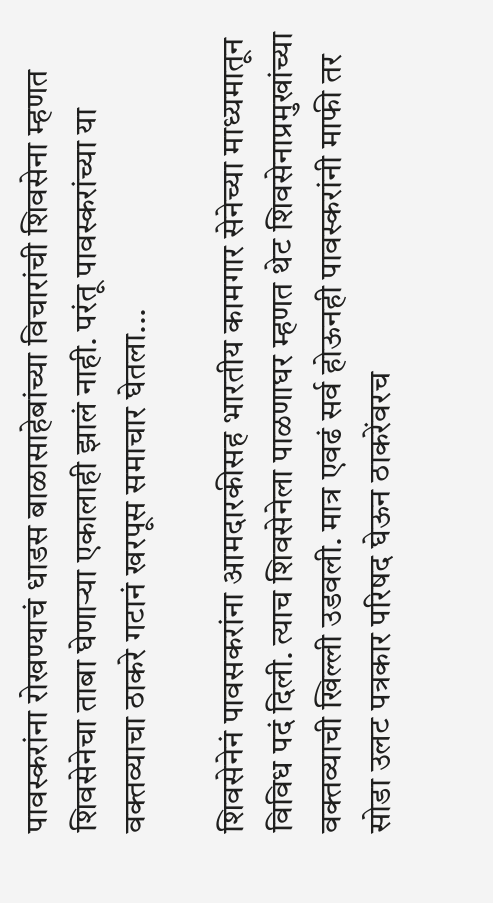पावस्करांना रोखण्याचं धाडस बाळासाहेबांच्या विचारांची शिवसेना म्हणत शिवसेनेचा ताबा घेणाऱ्या एकालाही झालं नाही. परंतू पावस्करांच्या या वक्तव्याचा ठाकरे गटानं खरपूस समाचार घेतला...

शिवसेनेनं पावसकरांना आमदारकीसह भारतीय कामगार सेनेच्या माध्यमातून विविध पदं दिली. त्याच शिवसेनेला पाळणाघर म्हणत थेट शिवसेनाप्रमुखांच्या वक्तव्याची खिल्ली उडवली. मात्र एवढं सर्व होऊनही पावस्करांनी माफी तर सोडा उलट पत्रकार परिषद घेऊन ठाकरेंवरच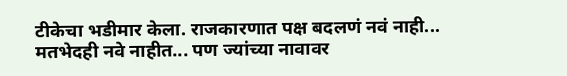टीकेचा भडीमार केला. राजकारणात पक्ष बदलणं नवं नाही... मतभेदही नवे नाहीत... पण ज्यांच्या नावावर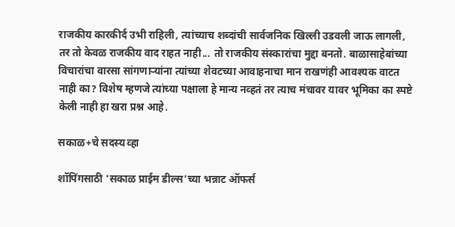राजकीय कारकीर्द उभी राहिली, त्यांच्याच शब्दांची सार्वजनिक खिल्ली उडवली जाऊ लागली, तर तो केवळ राजकीय वाद राहत नाही... तो राजकीय संस्कारांचा मुद्दा बनतो. बाळासाहेबांच्या विचारांचा वारसा सांगणाऱ्यांना त्यांच्या शेवटच्या आवाहनाचा मान राखणंही आवश्यक वाटत नाही का? विशेष म्हणजे त्यांच्या पक्षाला हे मान्य नव्हतं तर त्याच मंचावर यावर भूमिका का स्पष्टे केली नाही हा खरा प्रश्न आहे.

सकाळ+चे सदस्य व्हा

शॉपिंगसाठी 'सकाळ प्राईम डील्स'च्या भन्नाट ऑफर्स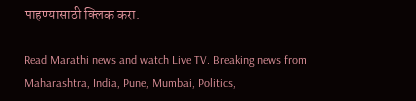पाहण्यासाठी क्लिक करा.

Read Marathi news and watch Live TV. Breaking news from Maharashtra, India, Pune, Mumbai, Politics,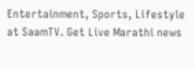Entertainment, Sports, Lifestyle at SaamTV. Get Live Marathi news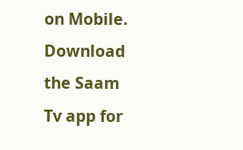on Mobile. Download the Saam Tv app for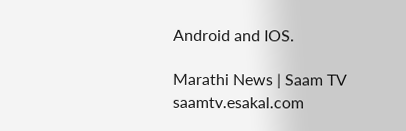Android and IOS.

Marathi News | Saam TV
saamtv.esakal.com